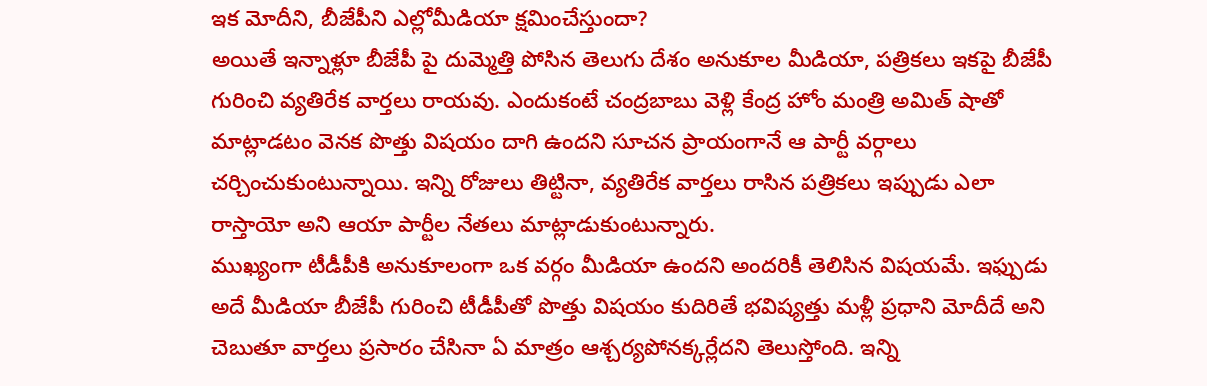ఇక మోదీని, బీజేపీని ఎల్లోమీడియా క్షమించేస్తుందా?
అయితే ఇన్నాళ్లూ బీజేపీ పై దుమ్మెత్తి పోసిన తెలుగు దేశం అనుకూల మీడియా, పత్రికలు ఇకపై బీజేపీ గురించి వ్యతిరేక వార్తలు రాయవు. ఎందుకంటే చంద్రబాబు వెళ్లి కేంద్ర హోం మంత్రి అమిత్ షాతో మాట్లాడటం వెనక పొత్తు విషయం దాగి ఉందని సూచన ప్రాయంగానే ఆ పార్టీ వర్గాలు చర్చించుకుంటున్నాయి. ఇన్ని రోజులు తిట్టినా, వ్యతిరేక వార్తలు రాసిన పత్రికలు ఇప్పుడు ఎలా రాస్తాయో అని ఆయా పార్టీల నేతలు మాట్లాడుకుంటున్నారు.
ముఖ్యంగా టీడీపీకి అనుకూలంగా ఒక వర్గం మీడియా ఉందని అందరికీ తెలిసిన విషయమే. ఇఫ్పుడు అదే మీడియా బీజేపీ గురించి టీడీపీతో పొత్తు విషయం కుదిరితే భవిష్యత్తు మళ్లీ ప్రధాని మోదీదే అని చెబుతూ వార్తలు ప్రసారం చేసినా ఏ మాత్రం ఆశ్చర్యపోనక్కర్లేదని తెలుస్తోంది. ఇన్ని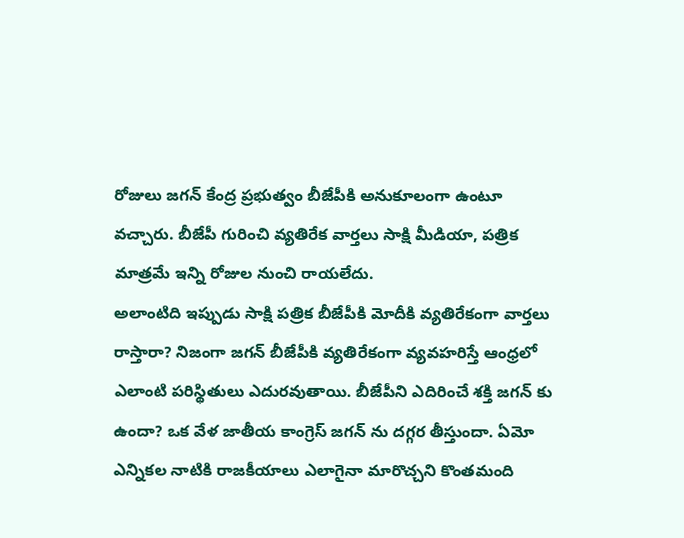రోజులు జగన్ కేంద్ర ప్రభుత్వం బీజేపీకి అనుకూలంగా ఉంటూ వచ్చారు. బీజేపీ గురించి వ్యతిరేక వార్తలు సాక్షి మీడియా, పత్రిక మాత్రమే ఇన్ని రోజుల నుంచి రాయలేదు.
అలాంటిది ఇప్పుడు సాక్షి పత్రిక బీజేపీకి మోదీకి వ్యతిరేకంగా వార్తలు రాస్తారా? నిజంగా జగన్ బీజేపీకి వ్యతిరేకంగా వ్యవహరిస్తే ఆంధ్రలో ఎలాంటి పరిస్థితులు ఎదురవుతాయి. బీజేపీని ఎదిరించే శక్తి జగన్ కు ఉందా? ఒక వేళ జాతీయ కాంగ్రెస్ జగన్ ను దగ్గర తీస్తుందా. ఏమో ఎన్నికల నాటికి రాజకీయాలు ఎలాగైనా మారొచ్చని కొంతమంది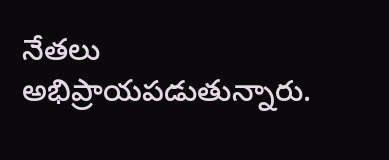నేతలు అభిప్రాయపడుతున్నారు.